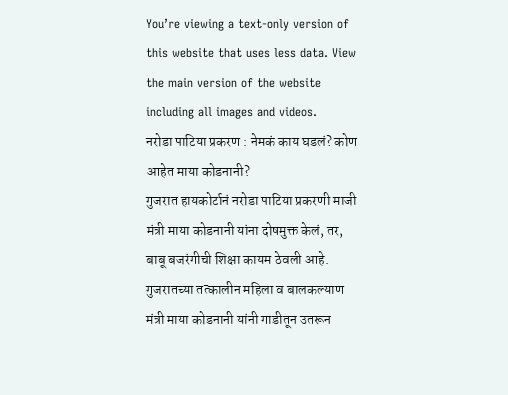You’re viewing a text-only version of this website that uses less data. View the main version of the website including all images and videos.
नरोडा पाटिया प्रकरण : नेमकं काय घडलं? कोण आहेत माया कोडनानी?
गुजरात हायकोर्टानं नरोडा पाटिया प्रकरणी माजी मंत्री माया कोडनानी यांना दोषमुक्त केलं, तर, बाबू बजरंगीची शिक्षा कायम ठेवली आहे.
गुजरातच्या तत्कालीन महिला व बालकल्याण मंत्री माया कोडनानी यांनी गाडीतून उतरून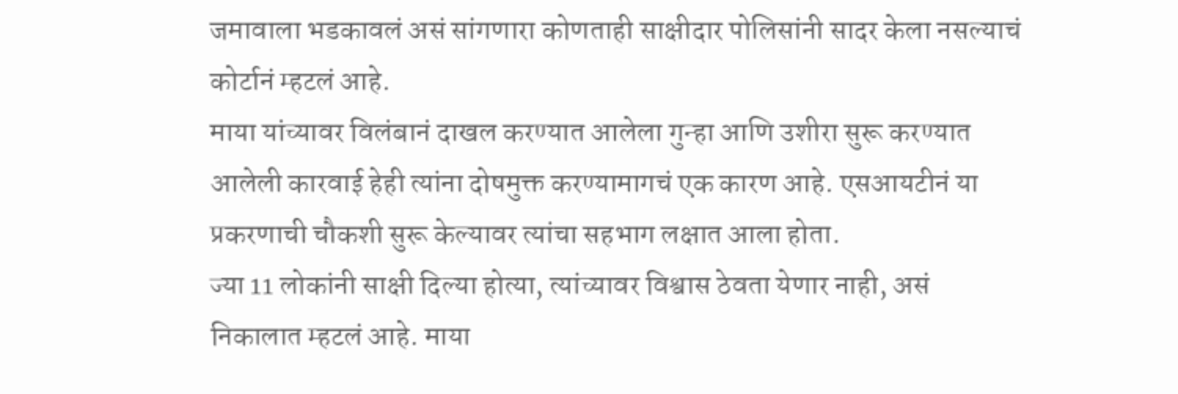जमावाला भडकावलं असं सांगणारा कोणताही साक्षीदार पोलिसांनी सादर केला नसल्याचं कोर्टानं म्हटलं आहे.
माया यांच्यावर विलंबानं दाखल करण्यात आलेला गुन्हा आणि उशीरा सुरू करण्यात आलेली कारवाई हेही त्यांना दोषमुक्त करण्यामागचं एक कारण आहे. एसआयटीनं या प्रकरणाची चौकशी सुरू केल्यावर त्यांचा सहभाग लक्षात आला होता.
ज्या 11 लोकांनी साक्षी दिल्या होत्या, त्यांच्यावर विश्वास ठेवता येणार नाही, असं निकालात म्हटलं आहे. माया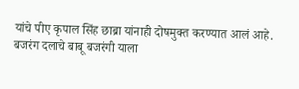यांचे पीए कृपाल सिंह छाब्रा यांनाही दोषमुक्त करण्यात आलं आहे.
बजरंग दलाचे बाबू बजरंगी याला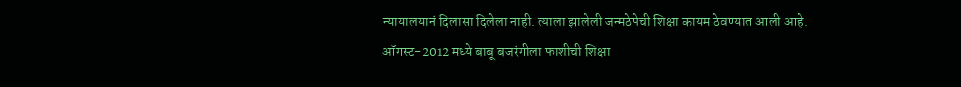न्यायालयानं दिलासा दिलेला नाही. त्याला झालेली जन्मठेपेची शिक्षा कायम ठेवण्यात आली आहे.
ऑगस्ट-2012 मध्ये बाबू बजरंगीला फाशीची शिक्षा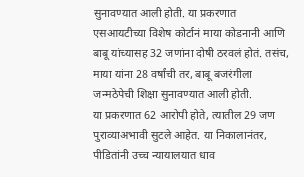सुनावण्यात आली होती. या प्रकरणात एसआयटीच्या विशेष कोर्टानं माया कोडनानी आणि बाबू यांच्यासह 32 जणांना दोषी ठरवलं होतं. तसंच, माया यांना 28 वर्षांची तर, बाबू बजरंगीला जन्मठेपेची शिक्षा सुनावण्यात आली होती.
या प्रकरणात 62 आरोपी होते, त्यातील 29 जण पुराव्याअभावी सुटले आहेत. या निकालानंतर, पीडितांनी उच्च न्यायालयात धाव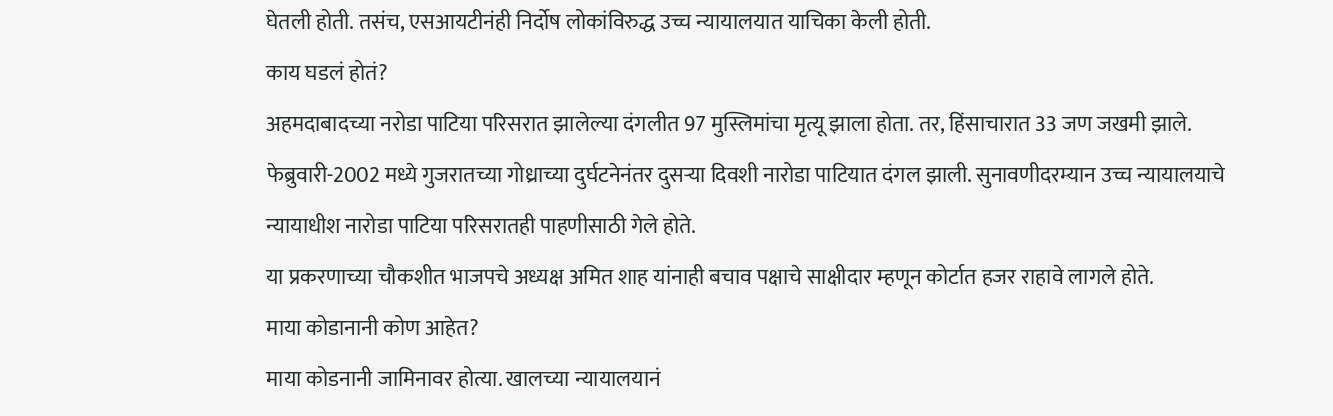घेतली होती. तसंच, एसआयटीनंही निर्दोष लोकांविरुद्ध उच्च न्यायालयात याचिका केली होती.
काय घडलं होतं?
अहमदाबादच्या नरोडा पाटिया परिसरात झालेल्या दंगलीत 97 मुस्लिमांचा मृत्यू झाला होता. तर, हिंसाचारात 33 जण जखमी झाले.
फेब्रुवारी-2002 मध्ये गुजरातच्या गोध्राच्या दुर्घटनेनंतर दुसऱ्या दिवशी नारोडा पाटियात दंगल झाली. सुनावणीदरम्यान उच्च न्यायालयाचे न्यायाधीश नारोडा पाटिया परिसरातही पाहणीसाठी गेले होते.
या प्रकरणाच्या चौकशीत भाजपचे अध्यक्ष अमित शाह यांनाही बचाव पक्षाचे साक्षीदार म्हणून कोर्टात हजर राहावे लागले होते.
माया कोडानानी कोण आहेत?
माया कोडनानी जामिनावर होत्या. खालच्या न्यायालयानं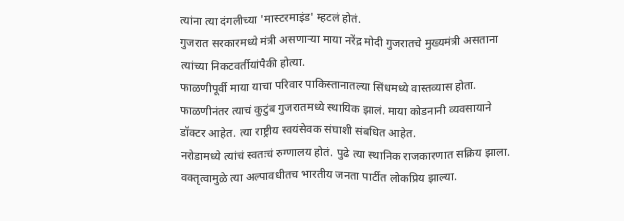त्यांना त्या दंगलीच्या 'मास्टरमाइंड' म्हटलं होतं.
गुजरात सरकारमध्ये मंत्री असणाऱ्या माया नरेंद्र मोदी गुजरातचे मुख्यमंत्री असताना त्यांच्या निकटवर्तीयांपैकी होत्या.
फाळणीपूर्वी माया याचा परिवार पाकिस्तानातल्या सिंधमध्ये वास्तव्यास होता. फाळणीनंतर त्याचं कुटुंब गुजरातमध्ये स्थायिक झालं. माया कोडनानी व्यवसायाने डॉक्टर आहेत. त्या राष्ट्रीय स्वयंसेवक संघाशी संबधित आहेत.
नरोडामध्ये त्यांचं स्वतःचं रुग्णालय होतं. पुढे त्या स्थानिक राजकारणात सक्रिय झाला.
वक्तृत्वामुळे त्या अल्पावधीतच भारतीय जनता पार्टीत लोकप्रिय झाल्या.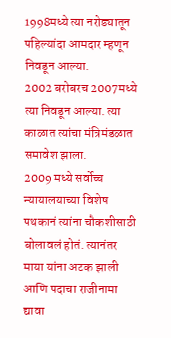1998मध्ये त्या नरोड्यातून पहिल्यांदा आमदार म्हणून निवडून आल्या.
2002 बरोबरच 2007मध्ये त्या निवडून आल्या. त्या काळात त्यांचा मंत्रिमंडळात समावेश झाला.
2009 मध्ये सर्वोच्च न्यायालयाच्या विशेष पथकानं त्यांना चौकशीसाठी बोलावलं होतं. त्यानंतर माया यांना अटक झाली आणि पदाचा राजीनामा द्यावा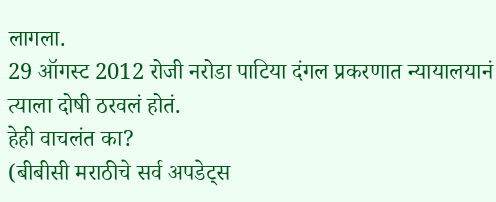लागला.
29 ऑगस्ट 2012 रोजी नरोडा पाटिया दंगल प्रकरणात न्यायालयानं त्याला दोषी ठरवलं होतं.
हेही वाचलंत का?
(बीबीसी मराठीचे सर्व अपडेट्स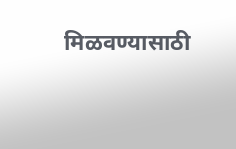मिळवण्यासाठी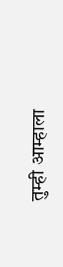तुम्ही आम्हाला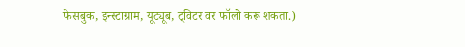फेसबुक, इन्स्टाग्राम, यूट्यूब, ट्विटर वर फॉलो करू शकता.)